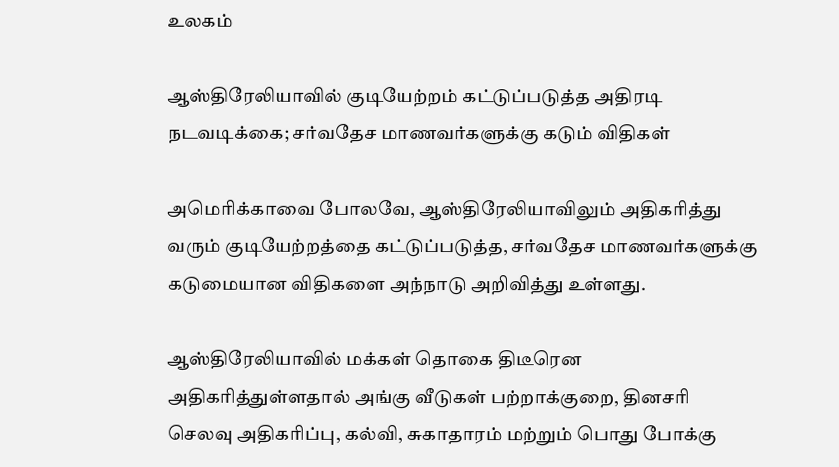உலகம்

ஆஸ்திரேலியாவில் குடியேற்றம் கட்டுப்படுத்த அதிரடி நடவடிக்கை; சர்வதேச மாணவர்களுக்கு கடும் விதிகள்

அமெரிக்காவை போலவே, ஆஸ்திரேலியாவிலும் அதிகரித்து வரும் குடியேற்றத்தை கட்டுப்படுத்த, சர்வதேச மாணவர்களுக்கு கடுமையான விதிகளை அந்நாடு அறிவித்து உள்ளது.

ஆஸ்திரேலியாவில் மக்கள் தொகை திடீரென அதிகரித்துள்ளதால் அங்கு வீடுகள் பற்றாக்குறை, தினசரி செலவு அதிகரிப்பு, கல்வி, சுகாதாரம் மற்றும் பொது போக்கு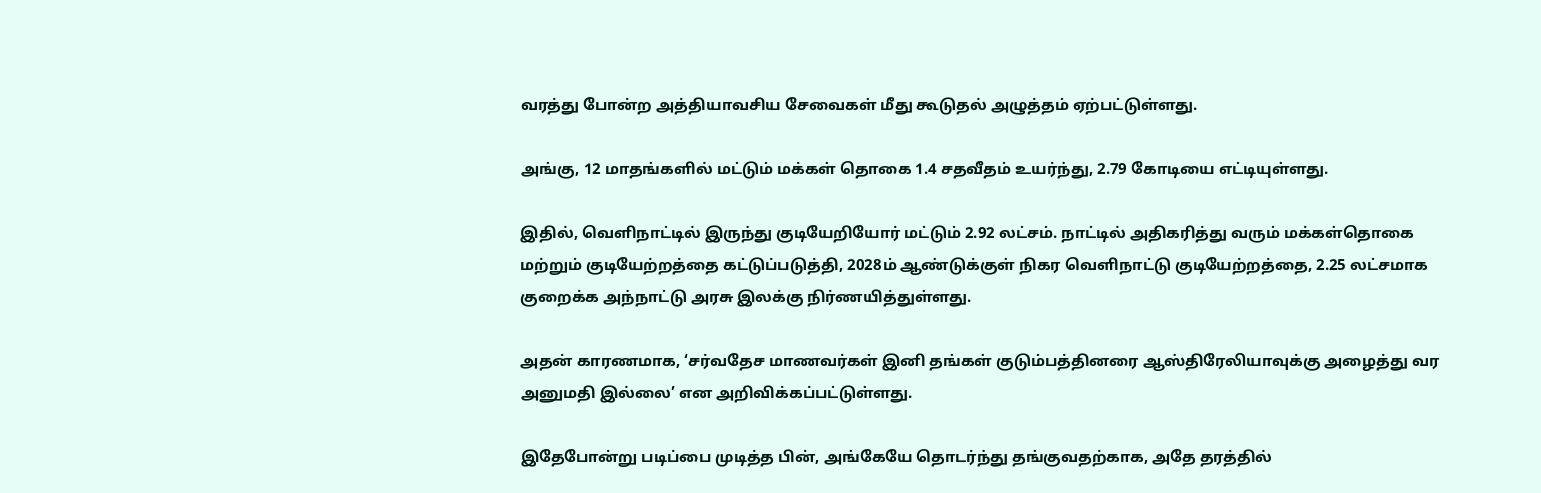வரத்து போன்ற அத்தியாவசிய சேவைகள் மீது கூடுதல் அழுத்தம் ஏற்பட்டுள்ளது.

அங்கு, 12 மாதங்களில் மட்டும் மக்கள் தொகை 1.4 சதவீதம் உயர்ந்து, 2.79 கோடியை எட்டியுள்ளது.

இதில், வெளிநாட்டில் இருந்து குடியேறியோர் மட்டும் 2.92 லட்சம். நாட்டில் அதிகரித்து வரும் மக்கள்தொகை மற்றும் குடியேற்றத்தை கட்டுப்படுத்தி, 2028ம் ஆண்டுக்குள் நிகர வெளிநாட்டு குடியேற்றத்தை, 2.25 லட்சமாக குறைக்க அந்நாட்டு அரசு இலக்கு நிர்ணயித்துள்ளது.

அதன் காரணமாக, ‘சர்வதேச மாணவர்கள் இனி தங்கள் குடும்பத்தினரை ஆஸ்திரேலியாவுக்கு அழைத்து வர அனுமதி இல்லை’ என அறிவிக்கப்பட்டுள்ளது.

இதேபோன்று படிப்பை முடித்த பின், அங்கேயே தொடர்ந்து தங்குவதற்காக, அதே தரத்தில்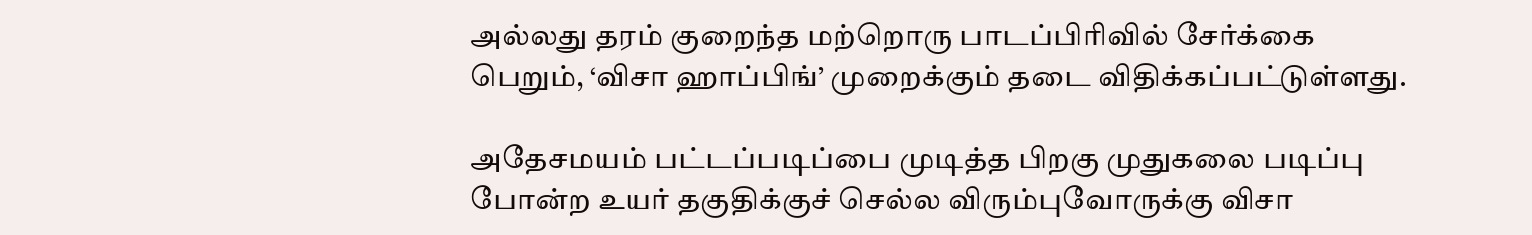அல்லது தரம் குறைந்த மற்றொரு பாடப்பிரிவில் சேர்க்கை பெறும், ‘விசா ஹாப்பிங்’ முறைக்கும் தடை விதிக்கப்பட்டுள்ளது.

அதேசமயம் பட்டப்படிப்பை முடித்த பிறகு முதுகலை படிப்பு போன்ற உயர் தகுதிக்குச் செல்ல விரும்புவோருக்கு விசா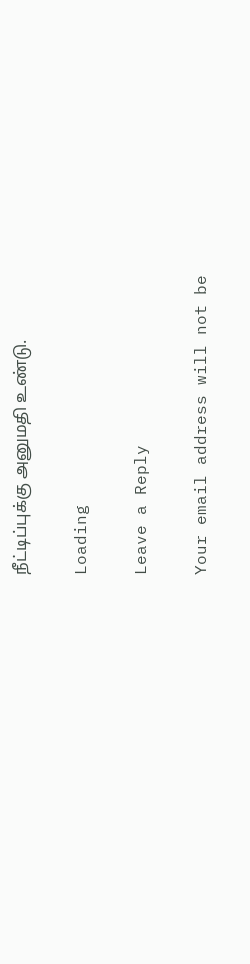நீட்டிப்புக்கு அனுமதி உண்டு.

Loading

Leave a Reply

Your email address will not be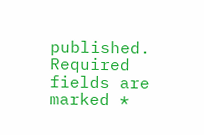published. Required fields are marked *